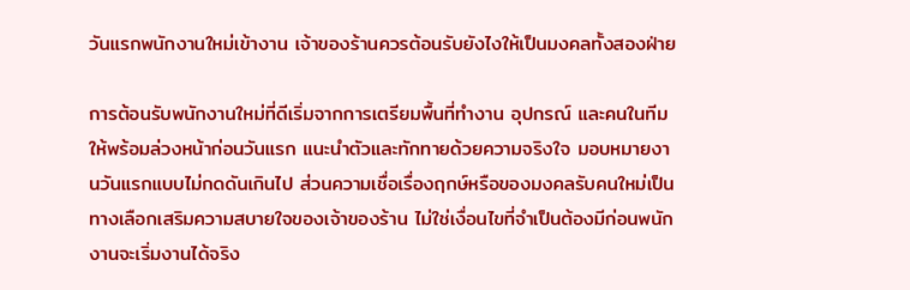วันแรกพนักงานใหม่เข้างาน เจ้าของร้านควรต้อนรับยังไงให้เป็นมงคลทั้งสองฝ่าย

การต้อนรับพนักงานใหม่ที่ดีเริ่มจากการเตรียมพื้นที่ทำงาน อุปกรณ์ และคนในทีมให้พร้อมล่วงหน้าก่อนวันแรก แนะนำตัวและทักทายด้วยความจริงใจ มอบหมายงานวันแรกแบบไม่กดดันเกินไป ส่วนความเชื่อเรื่องฤกษ์หรือของมงคลรับคนใหม่เป็นทางเลือกเสริมความสบายใจของเจ้าของร้าน ไม่ใช่เงื่อนไขที่จำเป็นต้องมีก่อนพนักงานจะเริ่มงานได้จริง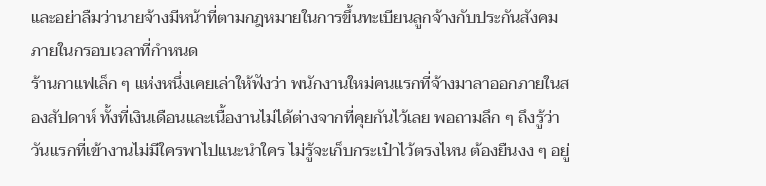และอย่าลืมว่านายจ้างมีหน้าที่ตามกฎหมายในการขึ้นทะเบียนลูกจ้างกับประกันสังคมภายในกรอบเวลาที่กำหนด
ร้านกาแฟเล็ก ๆ แห่งหนึ่งเคยเล่าให้ฟังว่า พนักงานใหม่คนแรกที่จ้างมาลาออกภายในสองสัปดาห์ ทั้งที่เงินเดือนและเนื้องานไม่ได้ต่างจากที่คุยกันไว้เลย พอถามลึก ๆ ถึงรู้ว่าวันแรกที่เข้างานไม่มีใครพาไปแนะนำใคร ไม่รู้จะเก็บกระเป๋าไว้ตรงไหน ต้องยืนงง ๆ อยู่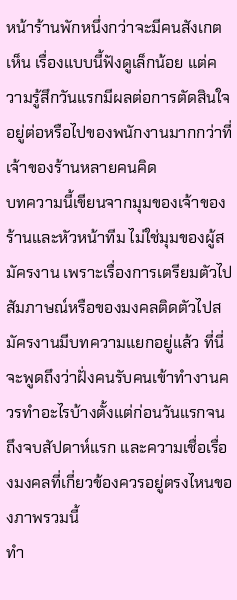หน้าร้านพักหนึ่งกว่าจะมีคนสังเกตเห็น เรื่องแบบนี้ฟังดูเล็กน้อย แต่ความรู้สึกวันแรกมีผลต่อการตัดสินใจอยู่ต่อหรือไปของพนักงานมากกว่าที่เจ้าของร้านหลายคนคิด
บทความนี้เขียนจากมุมของเจ้าของร้านและหัวหน้าทีม ไม่ใช่มุมของผู้สมัครงาน เพราะเรื่องการเตรียมตัวไปสัมภาษณ์หรือของมงคลติดตัวไปสมัครงานมีบทความแยกอยู่แล้ว ที่นี่จะพูดถึงว่าฝั่งคนรับคนเข้าทำงานควรทำอะไรบ้างตั้งแต่ก่อนวันแรกจนถึงจบสัปดาห์แรก และความเชื่อเรื่องมงคลที่เกี่ยวข้องควรอยู่ตรงไหนของภาพรวมนี้
ทำ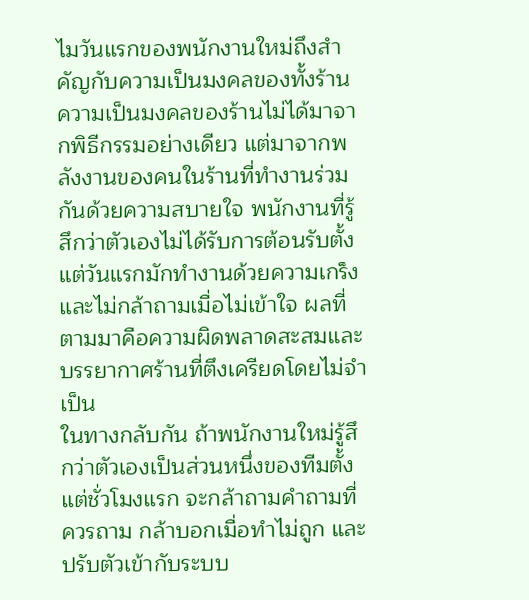ไมวันแรกของพนักงานใหม่ถึงสำคัญกับความเป็นมงคลของทั้งร้าน
ความเป็นมงคลของร้านไม่ได้มาจากพิธีกรรมอย่างเดียว แต่มาจากพลังงานของคนในร้านที่ทำงานร่วมกันด้วยความสบายใจ พนักงานที่รู้สึกว่าตัวเองไม่ได้รับการต้อนรับตั้งแต่วันแรกมักทำงานด้วยความเกร็งและไม่กล้าถามเมื่อไม่เข้าใจ ผลที่ตามมาคือความผิดพลาดสะสมและบรรยากาศร้านที่ตึงเครียดโดยไม่จำเป็น
ในทางกลับกัน ถ้าพนักงานใหม่รู้สึกว่าตัวเองเป็นส่วนหนึ่งของทีมตั้งแต่ชั่วโมงแรก จะกล้าถามคำถามที่ควรถาม กล้าบอกเมื่อทำไม่ถูก และปรับตัวเข้ากับระบบ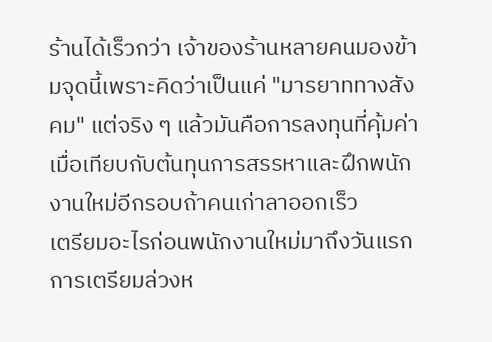ร้านได้เร็วกว่า เจ้าของร้านหลายคนมองข้ามจุดนี้เพราะคิดว่าเป็นแค่ "มารยาททางสังคม" แต่จริง ๆ แล้วมันคือการลงทุนที่คุ้มค่าเมื่อเทียบกับต้นทุนการสรรหาและฝึกพนักงานใหม่อีกรอบถ้าคนเก่าลาออกเร็ว
เตรียมอะไรก่อนพนักงานใหม่มาถึงวันแรก
การเตรียมล่วงห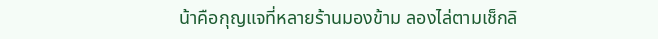น้าคือกุญแจที่หลายร้านมองข้าม ลองไล่ตามเช็กลิ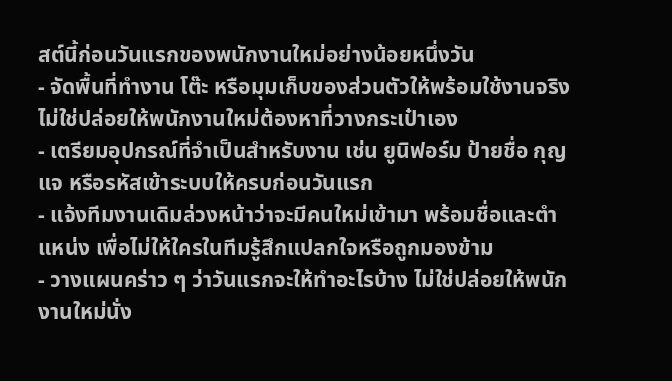สต์นี้ก่อนวันแรกของพนักงานใหม่อย่างน้อยหนึ่งวัน
- จัดพื้นที่ทำงาน โต๊ะ หรือมุมเก็บของส่วนตัวให้พร้อมใช้งานจริง ไม่ใช่ปล่อยให้พนักงานใหม่ต้องหาที่วางกระเป๋าเอง
- เตรียมอุปกรณ์ที่จำเป็นสำหรับงาน เช่น ยูนิฟอร์ม ป้ายชื่อ กุญแจ หรือรหัสเข้าระบบให้ครบก่อนวันแรก
- แจ้งทีมงานเดิมล่วงหน้าว่าจะมีคนใหม่เข้ามา พร้อมชื่อและตำแหน่ง เพื่อไม่ให้ใครในทีมรู้สึกแปลกใจหรือถูกมองข้าม
- วางแผนคร่าว ๆ ว่าวันแรกจะให้ทำอะไรบ้าง ไม่ใช่ปล่อยให้พนักงานใหม่นั่ง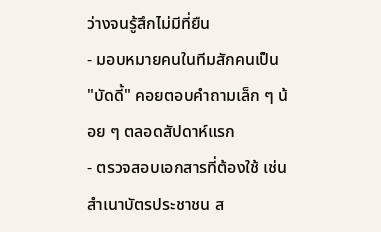ว่างจนรู้สึกไม่มีที่ยืน
- มอบหมายคนในทีมสักคนเป็น "บัดดี้" คอยตอบคำถามเล็ก ๆ น้อย ๆ ตลอดสัปดาห์แรก
- ตรวจสอบเอกสารที่ต้องใช้ เช่น สำเนาบัตรประชาชน ส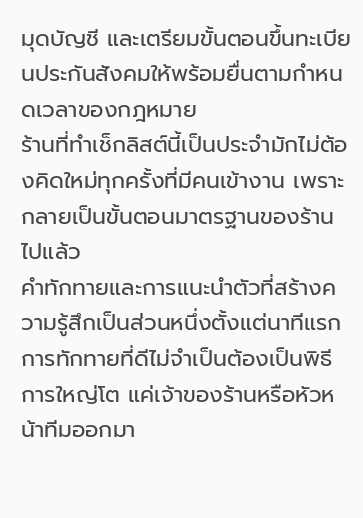มุดบัญชี และเตรียมขั้นตอนขึ้นทะเบียนประกันสังคมให้พร้อมยื่นตามกำหนดเวลาของกฎหมาย
ร้านที่ทำเช็กลิสต์นี้เป็นประจำมักไม่ต้องคิดใหม่ทุกครั้งที่มีคนเข้างาน เพราะกลายเป็นขั้นตอนมาตรฐานของร้านไปแล้ว
คำทักทายและการแนะนำตัวที่สร้างความรู้สึกเป็นส่วนหนึ่งตั้งแต่นาทีแรก
การทักทายที่ดีไม่จำเป็นต้องเป็นพิธีการใหญ่โต แค่เจ้าของร้านหรือหัวหน้าทีมออกมา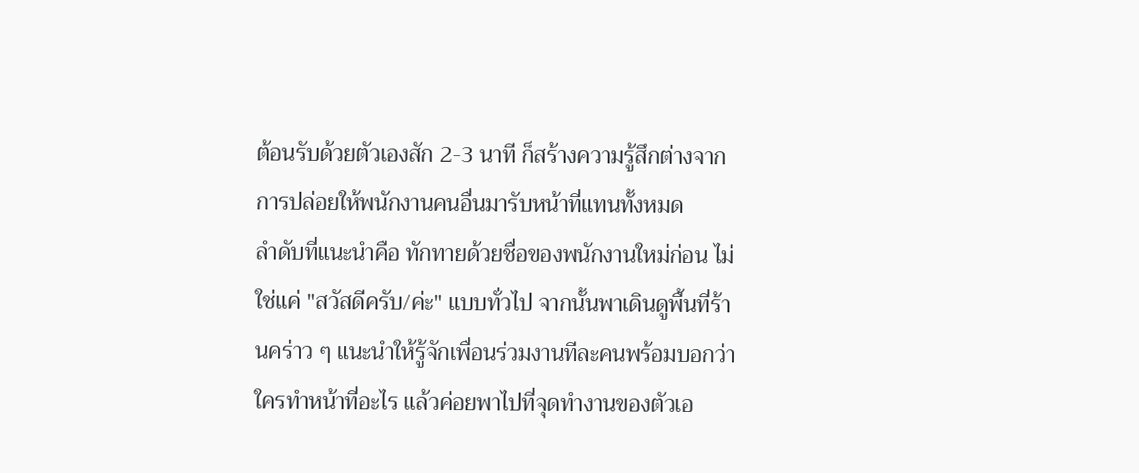ต้อนรับด้วยตัวเองสัก 2-3 นาที ก็สร้างความรู้สึกต่างจากการปล่อยให้พนักงานคนอื่นมารับหน้าที่แทนทั้งหมด
ลำดับที่แนะนำคือ ทักทายด้วยชื่อของพนักงานใหม่ก่อน ไม่ใช่แค่ "สวัสดีครับ/ค่ะ" แบบทั่วไป จากนั้นพาเดินดูพื้นที่ร้านคร่าว ๆ แนะนำให้รู้จักเพื่อนร่วมงานทีละคนพร้อมบอกว่าใครทำหน้าที่อะไร แล้วค่อยพาไปที่จุดทำงานของตัวเอ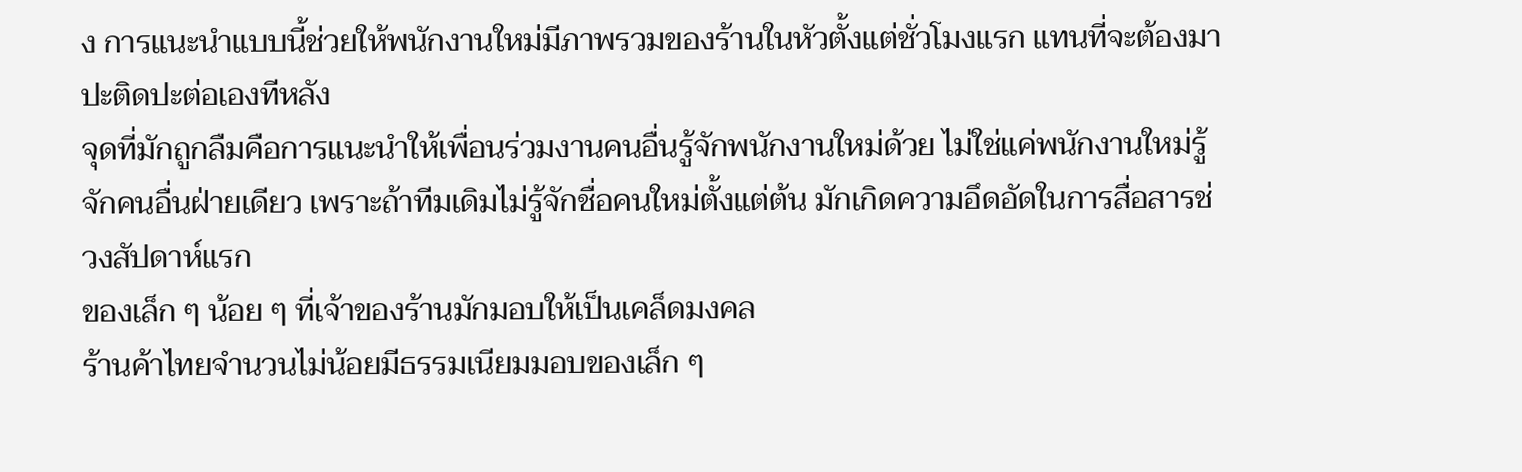ง การแนะนำแบบนี้ช่วยให้พนักงานใหม่มีภาพรวมของร้านในหัวตั้งแต่ชั่วโมงแรก แทนที่จะต้องมาปะติดปะต่อเองทีหลัง
จุดที่มักถูกลืมคือการแนะนำให้เพื่อนร่วมงานคนอื่นรู้จักพนักงานใหม่ด้วย ไม่ใช่แค่พนักงานใหม่รู้จักคนอื่นฝ่ายเดียว เพราะถ้าทีมเดิมไม่รู้จักชื่อคนใหม่ตั้งแต่ต้น มักเกิดความอึดอัดในการสื่อสารช่วงสัปดาห์แรก
ของเล็ก ๆ น้อย ๆ ที่เจ้าของร้านมักมอบให้เป็นเคล็ดมงคล
ร้านค้าไทยจำนวนไม่น้อยมีธรรมเนียมมอบของเล็ก ๆ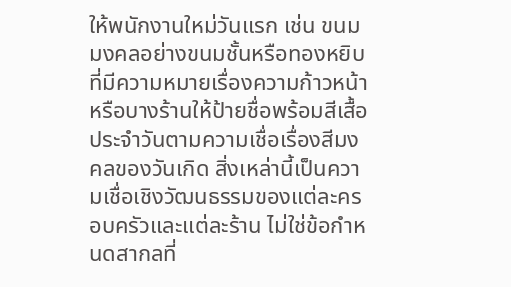ให้พนักงานใหม่วันแรก เช่น ขนมมงคลอย่างขนมชั้นหรือทองหยิบที่มีความหมายเรื่องความก้าวหน้า หรือบางร้านให้ป้ายชื่อพร้อมสีเสื้อประจำวันตามความเชื่อเรื่องสีมงคลของวันเกิด สิ่งเหล่านี้เป็นความเชื่อเชิงวัฒนธรรมของแต่ละครอบครัวและแต่ละร้าน ไม่ใช่ข้อกำหนดสากลที่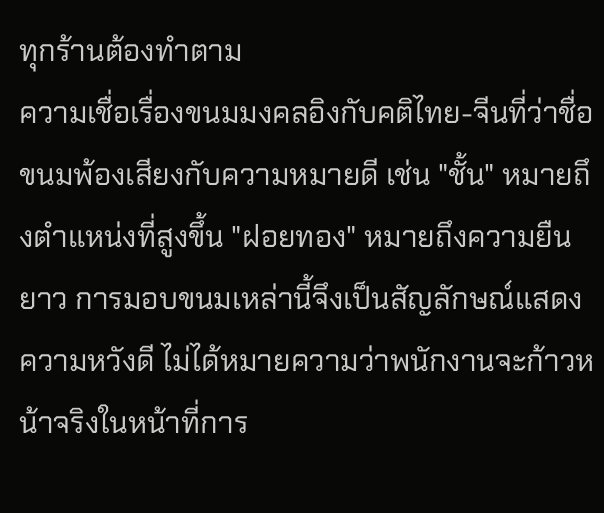ทุกร้านต้องทำตาม
ความเชื่อเรื่องขนมมงคลอิงกับคติไทย-จีนที่ว่าชื่อขนมพ้องเสียงกับความหมายดี เช่น "ชั้น" หมายถึงตำแหน่งที่สูงขึ้น "ฝอยทอง" หมายถึงความยืนยาว การมอบขนมเหล่านี้จึงเป็นสัญลักษณ์แสดงความหวังดี ไม่ได้หมายความว่าพนักงานจะก้าวหน้าจริงในหน้าที่การ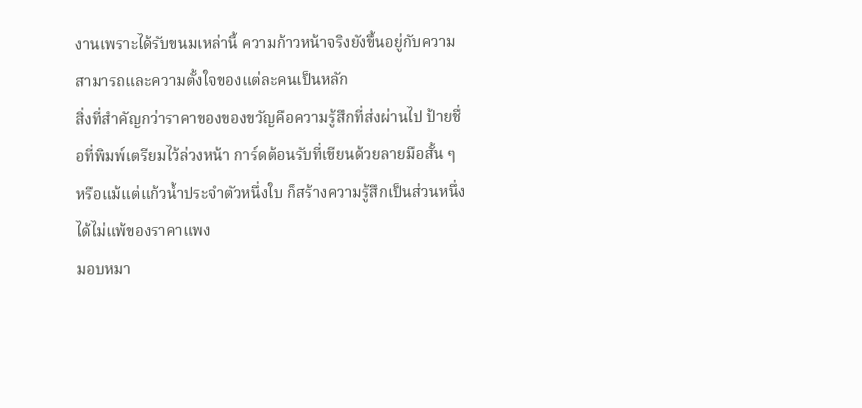งานเพราะได้รับขนมเหล่านี้ ความก้าวหน้าจริงยังขึ้นอยู่กับความสามารถและความตั้งใจของแต่ละคนเป็นหลัก
สิ่งที่สำคัญกว่าราคาของของขวัญคือความรู้สึกที่ส่งผ่านไป ป้ายชื่อที่พิมพ์เตรียมไว้ล่วงหน้า การ์ดต้อนรับที่เขียนด้วยลายมือสั้น ๆ หรือแม้แต่แก้วน้ำประจำตัวหนึ่งใบ ก็สร้างความรู้สึกเป็นส่วนหนึ่งได้ไม่แพ้ของราคาแพง
มอบหมา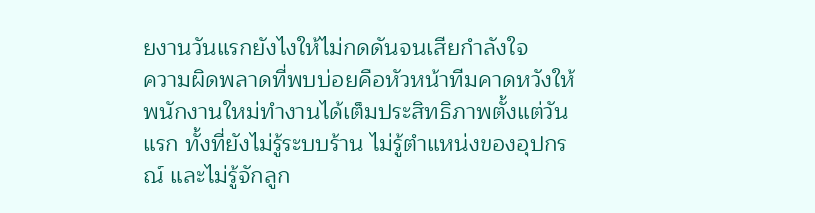ยงานวันแรกยังไงให้ไม่กดดันจนเสียกำลังใจ
ความผิดพลาดที่พบบ่อยคือหัวหน้าทีมคาดหวังให้พนักงานใหม่ทำงานได้เต็มประสิทธิภาพตั้งแต่วันแรก ทั้งที่ยังไม่รู้ระบบร้าน ไม่รู้ตำแหน่งของอุปกรณ์ และไม่รู้จักลูก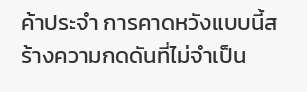ค้าประจำ การคาดหวังแบบนี้สร้างความกดดันที่ไม่จำเป็น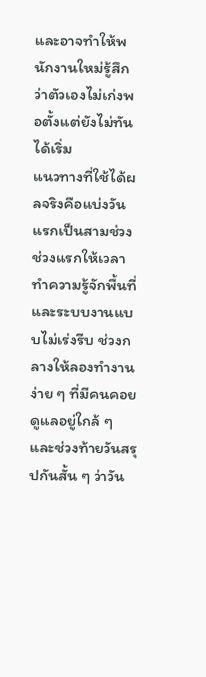และอาจทำให้พนักงานใหม่รู้สึกว่าตัวเองไม่เก่งพอตั้งแต่ยังไม่ทันได้เริ่ม
แนวทางที่ใช้ได้ผลจริงคือแบ่งวันแรกเป็นสามช่วง ช่วงแรกให้เวลาทำความรู้จักพื้นที่และระบบงานแบบไม่เร่งรีบ ช่วงกลางให้ลองทำงานง่าย ๆ ที่มีคนคอยดูแลอยู่ใกล้ ๆ และช่วงท้ายวันสรุปกันสั้น ๆ ว่าวัน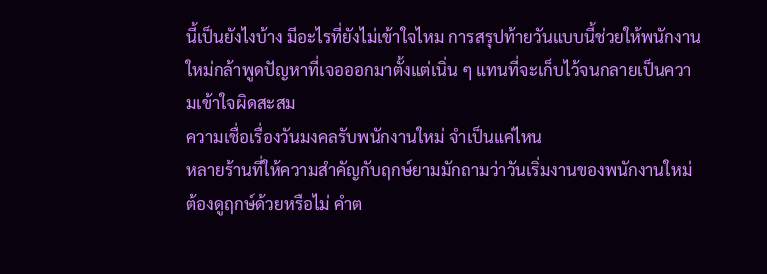นี้เป็นยังไงบ้าง มีอะไรที่ยังไม่เข้าใจไหม การสรุปท้ายวันแบบนี้ช่วยให้พนักงานใหม่กล้าพูดปัญหาที่เจอออกมาตั้งแต่เนิ่น ๆ แทนที่จะเก็บไว้จนกลายเป็นความเข้าใจผิดสะสม
ความเชื่อเรื่องวันมงคลรับพนักงานใหม่ จำเป็นแค่ไหน
หลายร้านที่ให้ความสำคัญกับฤกษ์ยามมักถามว่าวันเริ่มงานของพนักงานใหม่ต้องดูฤกษ์ด้วยหรือไม่ คำต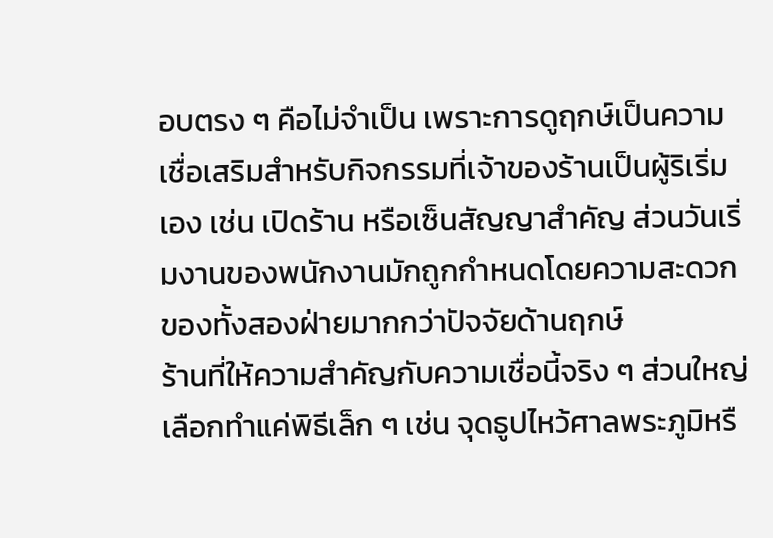อบตรง ๆ คือไม่จำเป็น เพราะการดูฤกษ์เป็นความเชื่อเสริมสำหรับกิจกรรมที่เจ้าของร้านเป็นผู้ริเริ่มเอง เช่น เปิดร้าน หรือเซ็นสัญญาสำคัญ ส่วนวันเริ่มงานของพนักงานมักถูกกำหนดโดยความสะดวกของทั้งสองฝ่ายมากกว่าปัจจัยด้านฤกษ์
ร้านที่ให้ความสำคัญกับความเชื่อนี้จริง ๆ ส่วนใหญ่เลือกทำแค่พิธีเล็ก ๆ เช่น จุดธูปไหว้ศาลพระภูมิหรื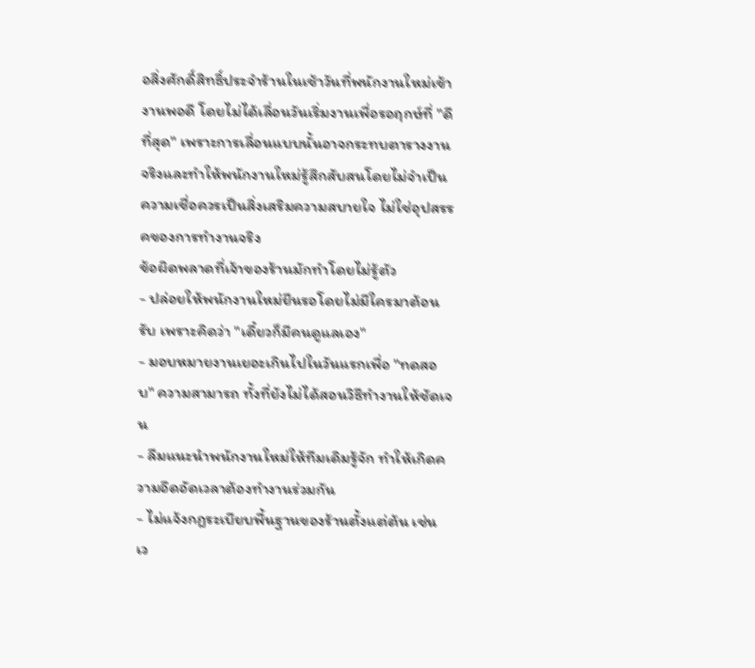อสิ่งศักดิ์สิทธิ์ประจำร้านในเช้าวันที่พนักงานใหม่เข้างานพอดี โดยไม่ได้เลื่อนวันเริ่มงานเพื่อรอฤกษ์ที่ "ดีที่สุด" เพราะการเลื่อนแบบนั้นอาจกระทบตารางงานจริงและทำให้พนักงานใหม่รู้สึกสับสนโดยไม่จำเป็น ความเชื่อควรเป็นสิ่งเสริมความสบายใจ ไม่ใช่อุปสรรคของการทำงานจริง
ข้อผิดพลาดที่เจ้าของร้านมักทำโดยไม่รู้ตัว
- ปล่อยให้พนักงานใหม่ยืนรอโดยไม่มีใครมาต้อนรับ เพราะคิดว่า "เดี๋ยวก็มีคนดูแลเอง"
- มอบหมายงานเยอะเกินไปในวันแรกเพื่อ "ทดสอบ" ความสามารถ ทั้งที่ยังไม่ได้สอนวิธีทำงานให้ชัดเจน
- ลืมแนะนำพนักงานใหม่ให้ทีมเดิมรู้จัก ทำให้เกิดความอึดอัดเวลาต้องทำงานร่วมกัน
- ไม่แจ้งกฎระเบียบพื้นฐานของร้านตั้งแต่ต้น เช่น เว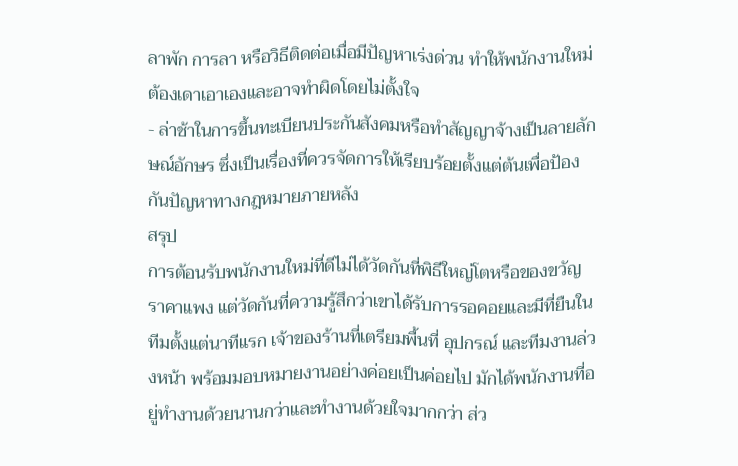ลาพัก การลา หรือวิธีติดต่อเมื่อมีปัญหาเร่งด่วน ทำให้พนักงานใหม่ต้องเดาเอาเองและอาจทำผิดโดยไม่ตั้งใจ
- ล่าช้าในการขึ้นทะเบียนประกันสังคมหรือทำสัญญาจ้างเป็นลายลักษณ์อักษร ซึ่งเป็นเรื่องที่ควรจัดการให้เรียบร้อยตั้งแต่ต้นเพื่อป้องกันปัญหาทางกฎหมายภายหลัง
สรุป
การต้อนรับพนักงานใหม่ที่ดีไม่ได้วัดกันที่พิธีใหญ่โตหรือของขวัญราคาแพง แต่วัดกันที่ความรู้สึกว่าเขาได้รับการรอคอยและมีที่ยืนในทีมตั้งแต่นาทีแรก เจ้าของร้านที่เตรียมพื้นที่ อุปกรณ์ และทีมงานล่วงหน้า พร้อมมอบหมายงานอย่างค่อยเป็นค่อยไป มักได้พนักงานที่อยู่ทำงานด้วยนานกว่าและทำงานด้วยใจมากกว่า ส่ว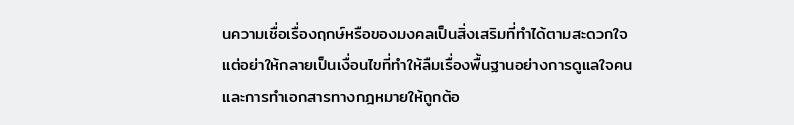นความเชื่อเรื่องฤกษ์หรือของมงคลเป็นสิ่งเสริมที่ทำได้ตามสะดวกใจ แต่อย่าให้กลายเป็นเงื่อนไขที่ทำให้ลืมเรื่องพื้นฐานอย่างการดูแลใจคนและการทำเอกสารทางกฎหมายให้ถูกต้อ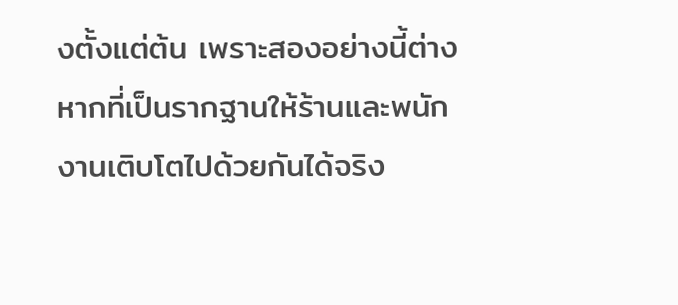งตั้งแต่ต้น เพราะสองอย่างนี้ต่างหากที่เป็นรากฐานให้ร้านและพนักงานเติบโตไปด้วยกันได้จริง